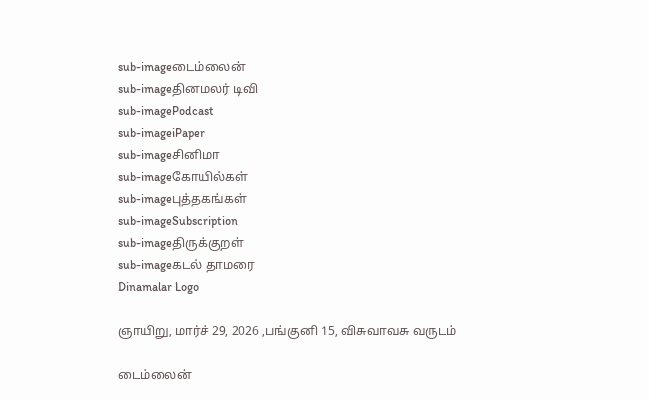sub-imageடைம்லைன்
sub-imageதினமலர் டிவி
sub-imagePodcast
sub-imageiPaper
sub-imageசினிமா
sub-imageகோயில்கள்
sub-imageபுத்தகங்கள்
sub-imageSubscription
sub-imageதிருக்குறள்
sub-imageகடல் தாமரை
Dinamalar Logo

ஞாயிறு, மார்ச் 29, 2026 ,பங்குனி 15, விசுவாவசு வருடம்

டைம்லைன்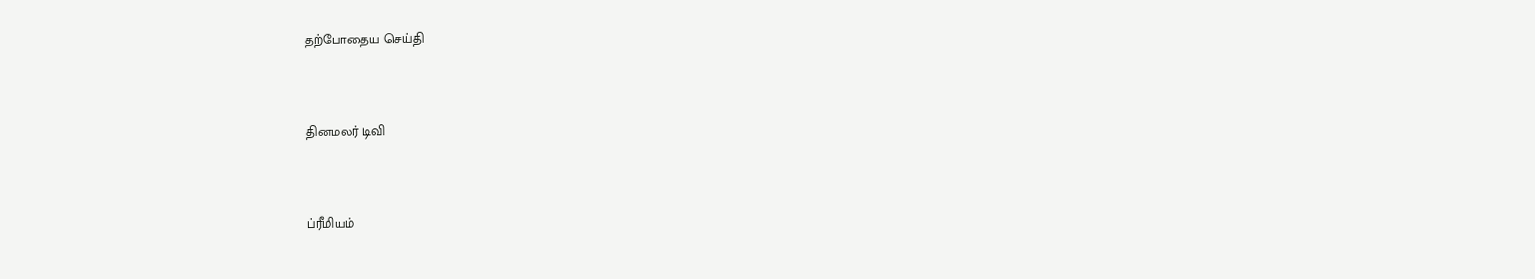தற்போதைய செய்தி


தினமலர் டிவி


ப்ரீமியம்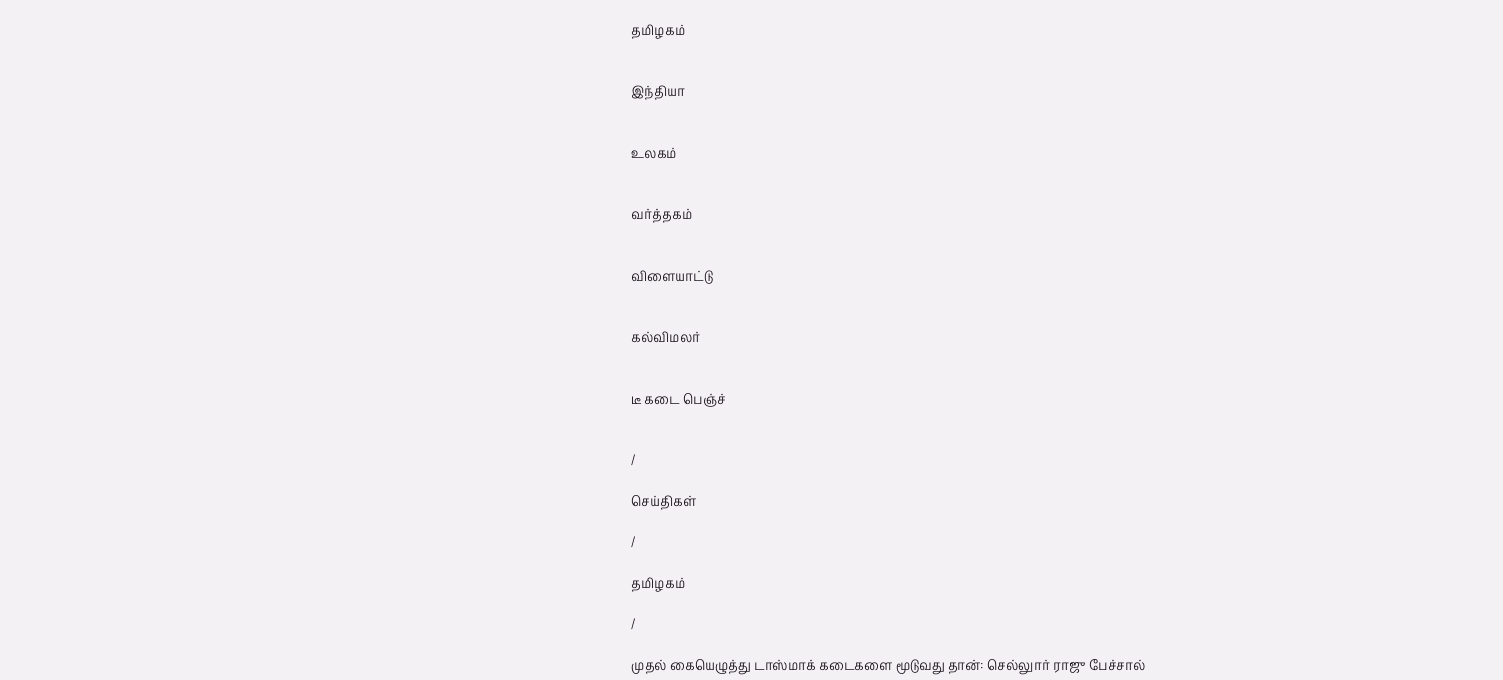தமிழகம்


இந்தியா


உலகம்


வர்த்தகம்


விளையாட்டு


கல்விமலர்


டீ கடை பெஞ்ச்


/

செய்திகள்

/

தமிழகம்

/

முதல் கையெழுத்து டாஸ்மாக் கடைகளை மூடுவது தான்: செல்லுார் ராஜு பேச்சால்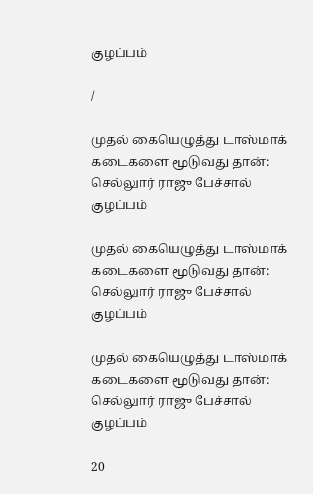குழப்பம்

/

முதல் கையெழுத்து டாஸ்மாக் கடைகளை மூடுவது தான்: செல்லுார் ராஜு பேச்சால் குழப்பம்

முதல் கையெழுத்து டாஸ்மாக் கடைகளை மூடுவது தான்: செல்லுார் ராஜு பேச்சால் குழப்பம்

முதல் கையெழுத்து டாஸ்மாக் கடைகளை மூடுவது தான்: செல்லுார் ராஜு பேச்சால் குழப்பம்

20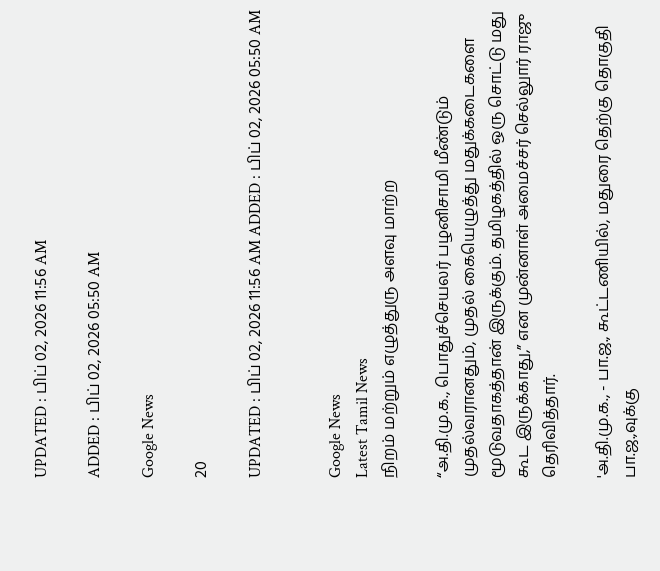UPDATED : பிப் 02, 2026 11:56 AM

ADDED : பிப் 02, 2026 05:50 AM

Google News

20

UPDATED : பிப் 02, 2026 11:56 AM ADDED : பிப் 02, 2026 05:50 AM


Google News
Latest Tamil News
நிறம் மற்றும் எழுத்துரு அளவு மாற்ற

“அ.தி.மு.க., பொதுச்செயலர் பழனிசாமி மீண்டும் முதல்வரானதும், முதல் கையெழுத்து மதுக்கடைகளை மூடுவதாகத்தான் இருக்கும். தமிழகத்தில் ஒரு சொட்டு மது கூட இருக்காது,” என முன்னாள் அமைச்சர் செல்லுார் ராஜு தெரிவித்தார்.

'அ.தி.மு.க., - பா.ஜ., கூட்டணியில், மதுரை தெற்கு தொகுதி பா.ஜ.,வுக்கு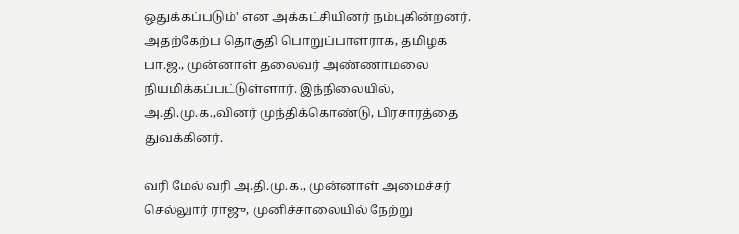ஒதுக்கப்படும்' என அக்கட்சியினர் நம்புகின்றனர். அதற்கேற்ப தொகுதி பொறுப்பாளராக, தமிழக பா.ஜ., முன்னாள் தலைவர் அண்ணாமலை நியமிக்கப்பட்டுள்ளார். இந்நிலையில், அ.தி.மு.க.,வினர் முந்திக்கொண்டு, பிரசாரத்தை துவக்கினர்.

வரி மேல் வரி அ.தி.மு.க., முன்னாள் அமைச்சர் செல்லுார் ராஜு, முனிச்சாலையில் நேற்று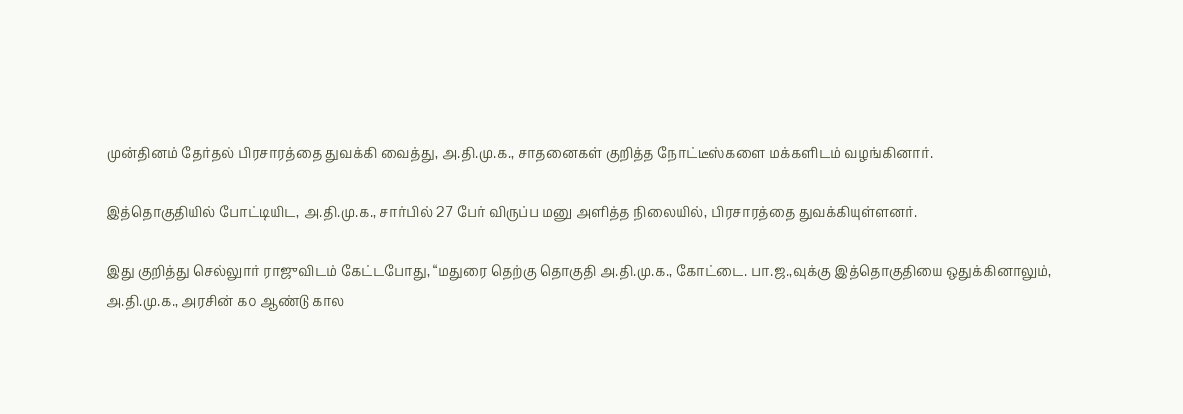முன்தினம் தேர்தல் பிரசாரத்தை துவக்கி வைத்து, அ.தி.மு.க., சாதனைகள் குறித்த நோட்டீஸ்களை மக்களிடம் வழங்கினார்.

இத்தொகுதியில் போட்டியிட, அ.தி.மு.க., சார்பில் 27 பேர் விருப்ப மனு அளித்த நிலையில், பிரசாரத்தை துவக்கியுள்ளனர்.

இது குறித்து செல்லுார் ராஜுவிடம் கேட்டபோது, “மதுரை தெற்கு தொகுதி அ.தி.மு.க., கோட்டை. பா.ஜ.,வுக்கு இத்தொகுதியை ஒதுக்கினாலும், அ.தி.மு.க., அரசின் ௧௦ ஆண்டு கால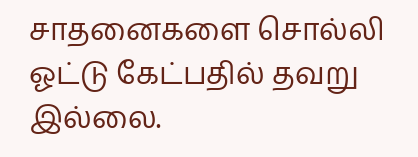சாதனைகளை சொல்லி ஓட்டு கேட்பதில் தவறு இல்லை.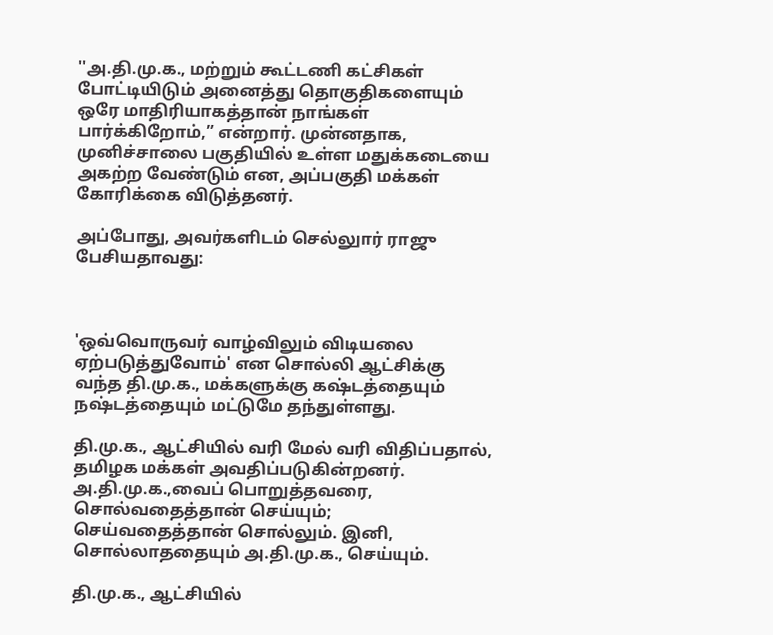''அ.தி.மு.க., மற்றும் கூட்டணி கட்சிகள் போட்டியிடும் அனைத்து தொகுதிகளையும் ஒரே மாதிரியாகத்தான் நாங்கள் பார்க்கிறோம்,” என்றார். முன்னதாக, முனிச்சாலை பகுதியில் உள்ள மதுக்கடையை அகற்ற வேண்டும் என, அப்பகுதி மக்கள் கோரிக்கை விடுத்தனர்.

அப்போது, அவர்களிடம் செல்லுார் ராஜு பேசியதாவது:



'ஒவ்வொருவர் வாழ்விலும் விடியலை ஏற்படுத்துவோம்' என சொல்லி ஆட்சிக்கு வந்த தி.மு.க., மக்களுக்கு கஷ்டத்தையும் நஷ்டத்தையும் மட்டுமே தந்துள்ளது.

தி.மு.க., ஆட்சியில் வரி மேல் வரி விதிப்பதால், தமிழக மக்கள் அவதிப்படுகின்றனர். அ.தி.மு.க.,வைப் பொறுத்தவரை, சொல்வதைத்தான் செய்யும்; செய்வதைத்தான் சொல்லும். இனி, சொல்லாததையும் அ.தி.மு.க., செய்யும்.

தி.மு.க., ஆட்சியில்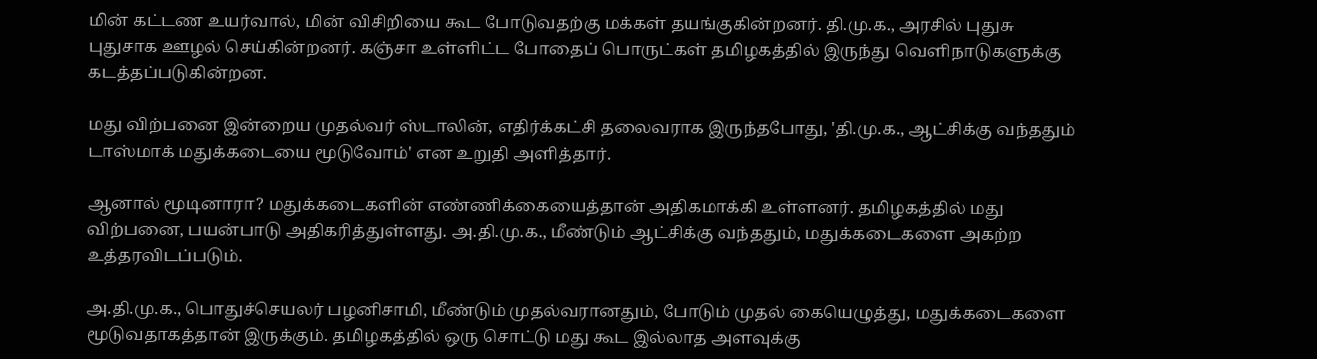மின் கட்டண உயர்வால், மின் விசிறியை கூட போடுவதற்கு மக்கள் தயங்குகின்றனர். தி.மு.க., அரசில் புதுசு புதுசாக ஊழல் செய்கின்றனர். கஞ்சா உள்ளிட்ட போதைப் பொருட்கள் தமிழகத்தில் இருந்து வெளிநாடுகளுக்கு கடத்தப்படுகின்றன.

மது விற்பனை இன்றைய முதல்வர் ஸ்டாலின், எதிர்க்கட்சி தலைவராக இருந்தபோது, 'தி.மு.க., ஆட்சிக்கு வந்ததும் டாஸ்மாக் மதுக்கடையை மூடுவோம்' என உறுதி அளித்தார்.

ஆனால் மூடினாரா? மதுக்கடைகளின் எண்ணிக்கையைத்தான் அதிகமாக்கி உள்ளனர். தமிழகத்தில் மது விற்பனை, பயன்பாடு அதிகரித்துள்ளது. அ.தி.மு.க., மீண்டும் ஆட்சிக்கு வந்ததும், மதுக்கடைகளை அகற்ற உத்தரவிடப்படும்.

அ.தி.மு.க., பொதுச்செயலர் பழனிசாமி, மீண்டும் முதல்வரானதும், போடும் முதல் கையெழுத்து, மதுக்கடைகளை மூடுவதாகத்தான் இருக்கும். தமிழகத்தில் ஒரு சொட்டு மது கூட இல்லாத அளவுக்கு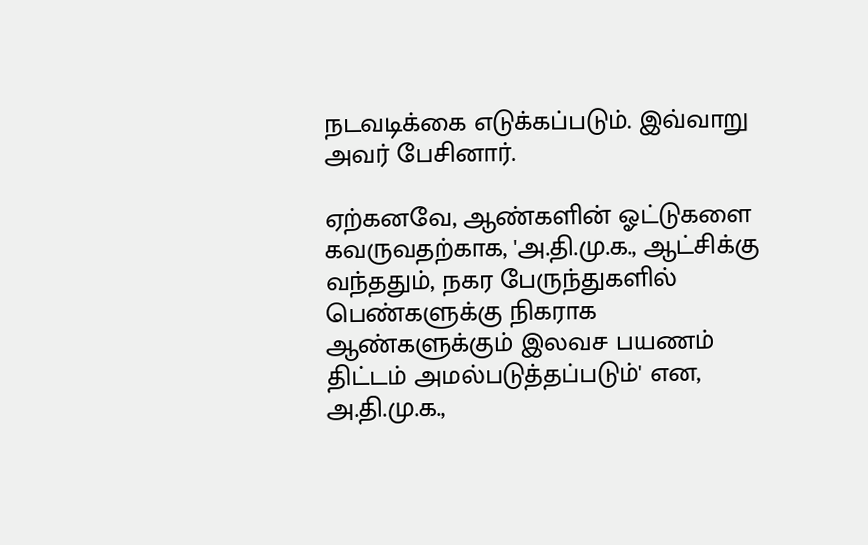நடவடிக்கை எடுக்கப்படும். இவ்வாறு அவர் பேசினார்.

ஏற்கனவே, ஆண்களின் ஓட்டுகளை கவருவதற்காக, 'அ.தி.மு.க., ஆட்சிக்கு வந்ததும், நகர பேருந்துகளில் பெண்களுக்கு நிகராக ஆண்களுக்கும் இலவச பயணம் திட்டம் அமல்படுத்தப்படும்' என, அ.தி.மு.க.,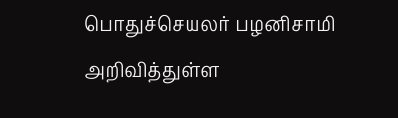பொதுச்செயலர் பழனிசாமி அறிவித்துள்ள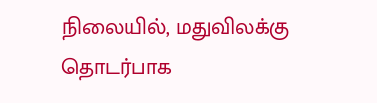நிலையில், மதுவிலக்கு தொடர்பாக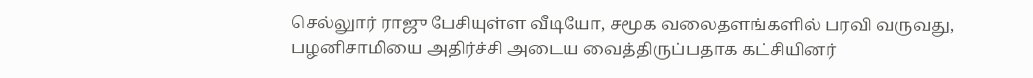செல்லுார் ராஜு பேசியுள்ள வீடியோ, சமூக வலைதளங்களில் பரவி வருவது, பழனிசாமியை அதிர்ச்சி அடைய வைத்திருப்பதாக கட்சியினர்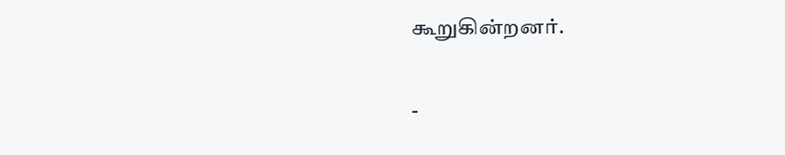கூறுகின்றனர்.

-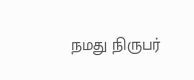நமது நிருபர்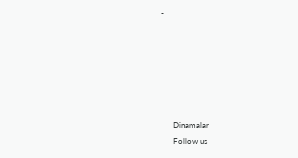-






      Dinamalar
      Follow us